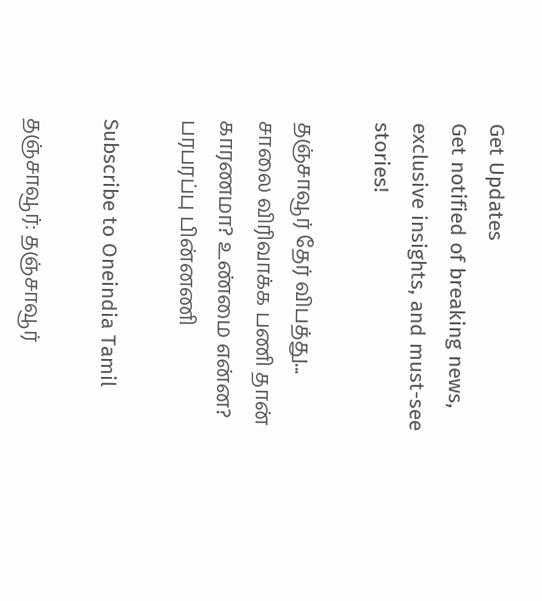Get Updates
Get notified of breaking news, exclusive insights, and must-see stories!

தஞ்சாவூர் தேர் விபத்து... சாலை விரிவாக்க பணி தான் காரணமா? உண்மை என்ன? பரபரப்பு பின்னணி

Subscribe to Oneindia Tamil

தஞ்சாவூர்: தஞ்சாவூர்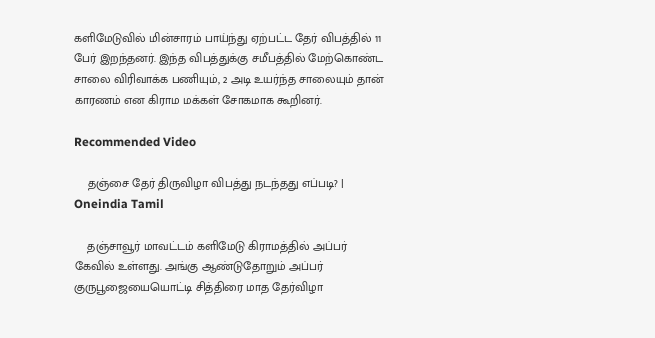களிமேடுவில் மின்சாரம் பாய்ந்து ஏற்பட்ட தேர் விபத்தில் 11 பேர் இறந்தனர். இந்த விபத்துக்கு சமீபத்தில் மேற்கொண்ட சாலை விரிவாக்க பணியும், 2 அடி உயர்ந்த சாலையும் தான் காரணம் என கிராம மக்கள் சோகமாக கூறினர்.

Recommended Video

    தஞ்சை தேர் திருவிழா விபத்து நடந்தது எப்படி? | Oneindia Tamil

    தஞ்சாவூர் மாவட்டம் களிமேடு கிராமத்தில் அப்பர் கேவில் உள்ளது. அங்கு ஆண்டுதோறும் அப்பர் குருபூஜையையொட்டி சித்திரை மாத தேர்விழா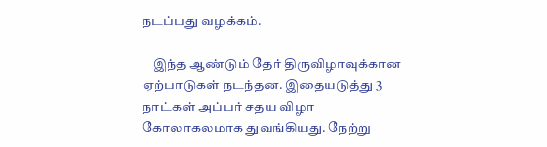நடப்பது வழக்கம்.

    இந்த ஆண்டும் தேர் திருவிழாவுக்கான ஏற்பாடுகள் நடந்தன. இதையடுத்து 3 நாட்கள் அப்பர் சதய விழா கோலாகலமாக துவங்கியது. நேற்று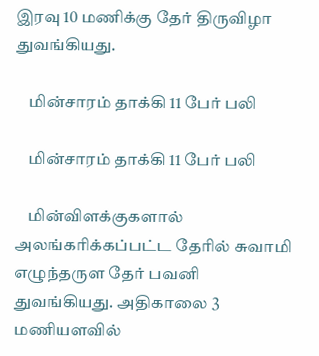இரவு 10 மணிக்கு தேர் திருவிழா துவங்கியது.

    மின்சாரம் தாக்கி 11 பேர் பலி

    மின்சாரம் தாக்கி 11 பேர் பலி

    மின்விளக்குகளால் அலங்கரிக்கப்பட்ட தேரில் சுவாமி எழுந்தருள தேர் பவனி துவங்கியது. அதிகாலை 3 மணியளவில்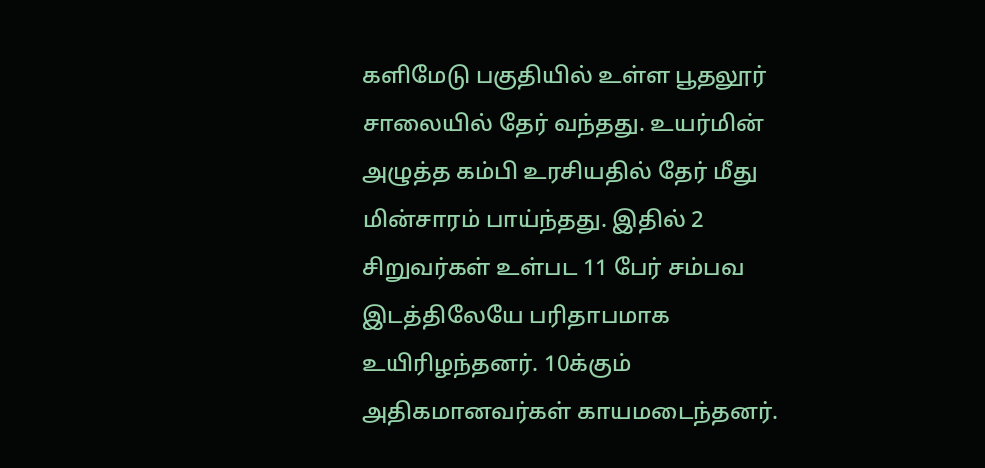களிமேடு பகுதியில் உள்ள பூதலூர் சாலையில் தேர் வந்தது. உயர்மின் அழுத்த கம்பி உரசியதில் தேர் மீது மின்சாரம் பாய்ந்தது. இதில் 2 சிறுவர்கள் உள்பட 11 பேர் சம்பவ இடத்திலேயே பரிதாபமாக உயிரிழந்தனர். 10க்கும் அதிகமானவர்கள் காயமடைந்தனர்.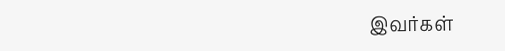இவர்கள்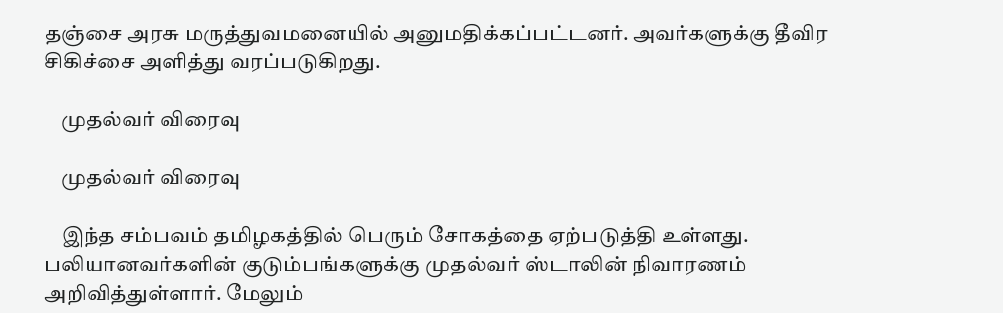தஞ்சை அரசு மருத்துவமனையில் அனுமதிக்கப்பட்டனர். அவர்களுக்கு தீவிர சிகிச்சை அளித்து வரப்படுகிறது.

    முதல்வர் விரைவு

    முதல்வர் விரைவு

    இந்த சம்பவம் தமிழகத்தில் பெரும் சோகத்தை ஏற்படுத்தி உள்ளது. பலியானவர்களின் குடும்பங்களுக்கு முதல்வர் ஸ்டாலின் நிவாரணம் அறிவித்துள்ளார். மேலும்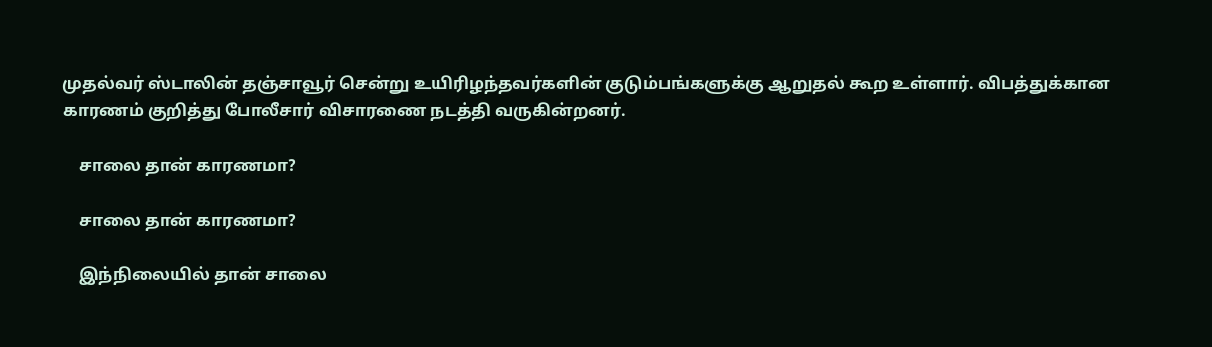முதல்வர் ஸ்டாலின் தஞ்சாவூர் சென்று உயிரிழந்தவர்களின் குடும்பங்களுக்கு ஆறுதல் கூற உள்ளார். விபத்துக்கான காரணம் குறித்து போலீசார் விசாரணை நடத்தி வருகின்றனர்.

    சாலை தான் காரணமா?

    சாலை தான் காரணமா?

    இந்நிலையில் தான் சாலை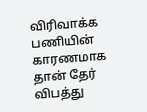விரிவாக்க பணியின் காரணமாக தான் தேர் விபத்து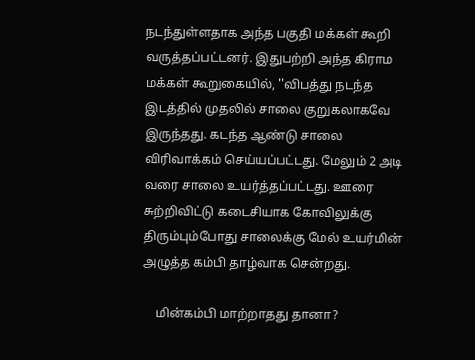நடந்துள்ளதாக அந்த பகுதி மக்கள் கூறி வருத்தப்பட்டனர். இதுபற்றி அந்த கிராம மக்கள் கூறுகையில், ''விபத்து நடந்த இடத்தில் முதலில் சாலை குறுகலாகவே இருந்தது. கடந்த ஆண்டு சாலை விரிவாக்கம் செய்யப்பட்டது. மேலும் 2 அடி வரை சாலை உயர்த்தப்பட்டது. ஊரை சுற்றிவிட்டு கடைசியாக கோவிலுக்கு திரும்பும்போது சாலைக்கு மேல் உயர்மின் அழுத்த கம்பி தாழ்வாக சென்றது.

    மின்கம்பி மாற்றாதது தானா?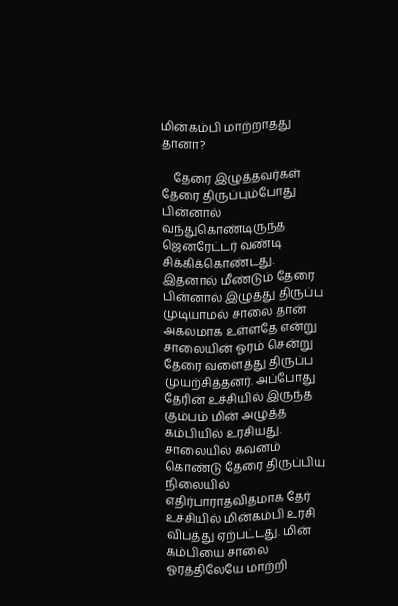மின்கம்பி மாற்றாதது தானா?

    தேரை இழுத்தவர்கள் தேரை திருப்பும்போது பின்னால் வந்துகொண்டிருந்த ஜெனரேட்டர் வண்டி சிக்கிக்கொண்டது. இதனால் மீண்டும் தேரை பின்னால் இழுத்து திருப்ப முடியாமல் சாலை தான் அகலமாக உள்ளதே என்று சாலையின் ஓரம் சென்று தேரை வளைத்து திருப்ப முயற்சித்தனர். அப்போது தேரின் உச்சியில் இருந்த கும்பம் மின் அழுத்த கம்பியில் உரசியது. சாலையில் கவனம் கொண்டு தேரை திருப்பிய நிலையில் எதிர்பாராதவிதமாக தேர் உச்சியில் மின்கம்பி உரசி விபத்து ஏற்பட்டது. மின் கம்பியை சாலை ஓரத்திலேயே மாற்றி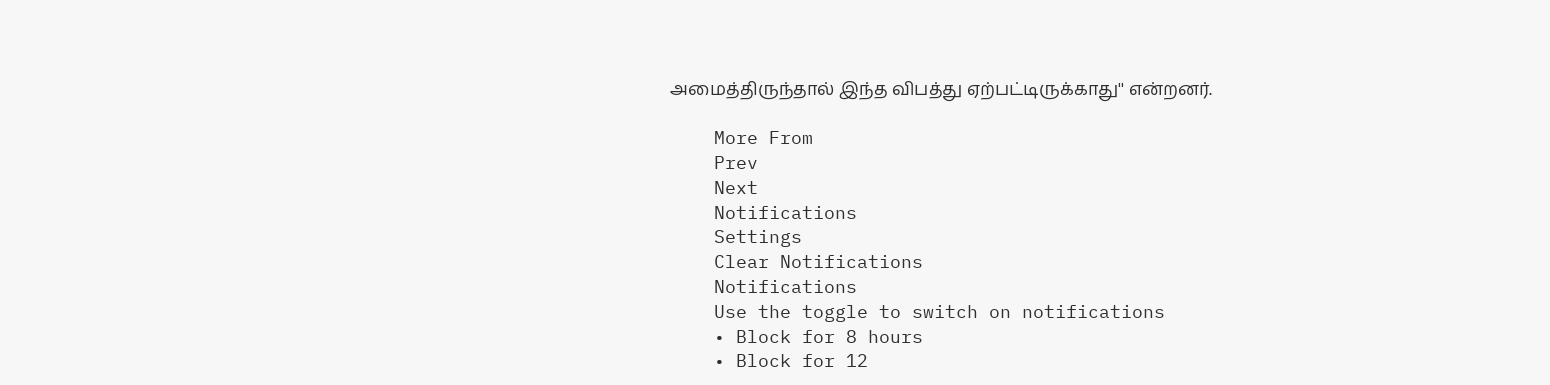அமைத்திருந்தால் இந்த விபத்து ஏற்பட்டிருக்காது'' என்றனர்.

    More From
    Prev
    Next
    Notifications
    Settings
    Clear Notifications
    Notifications
    Use the toggle to switch on notifications
    • Block for 8 hours
    • Block for 12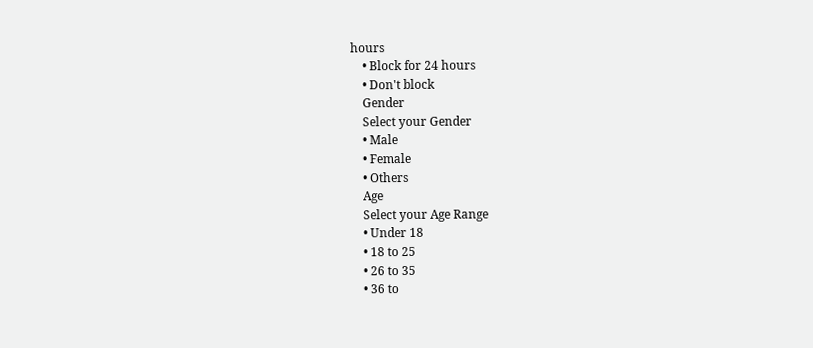hours
    • Block for 24 hours
    • Don't block
    Gender
    Select your Gender
    • Male
    • Female
    • Others
    Age
    Select your Age Range
    • Under 18
    • 18 to 25
    • 26 to 35
    • 36 to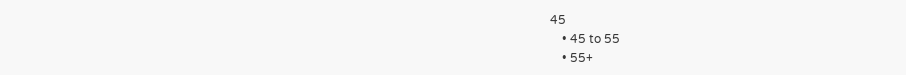45
    • 45 to 55
    • 55+